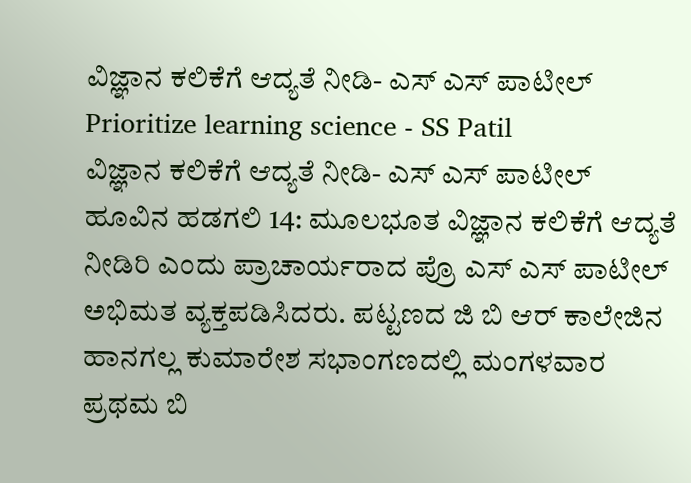ವಿಜ್ಞಾನ ಕಲಿಕೆಗೆ ಆದ್ಯತೆ ನೀಡಿ- ಎಸ್ ಎಸ್ ಪಾಟೀಲ್
Prioritize learning science - SS Patil
ವಿಜ್ಞಾನ ಕಲಿಕೆಗೆ ಆದ್ಯತೆ ನೀಡಿ- ಎಸ್ ಎಸ್ ಪಾಟೀಲ್
ಹೂವಿನ ಹಡಗಲಿ 14: ಮೂಲಭೂತ ವಿಜ್ಞಾನ ಕಲಿಕೆಗೆ ಆದ್ಯತೆ ನೀಡಿರಿ ಎಂದು ಪ್ರಾಚಾರ್ಯರಾದ ಪ್ರೊ ಎಸ್ ಎಸ್ ಪಾಟೀಲ್ ಅಭಿಮತ ವ್ಯಕ್ತಪಡಿಸಿದರು. ಪಟ್ಟಣದ ಜಿ ಬಿ ಆರ್ ಕಾಲೇಜಿನ ಹಾನಗಲ್ಲ ಕುಮಾರೇಶ ಸಭಾಂಗಣದಲ್ಲಿ ಮಂಗಳವಾರ ಪ್ರಥಮ ಬಿ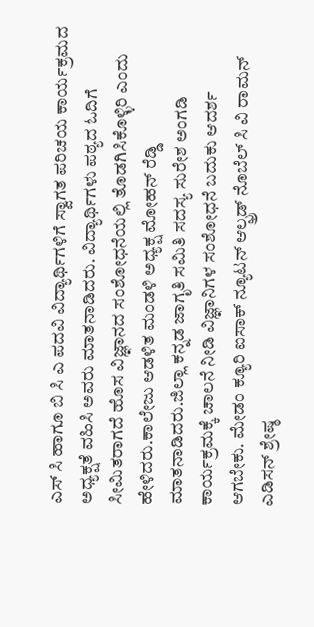ಎಸ್ ಸಿ ಹಾಗೂ ಬಿ ಸಿ ಎ ಪದವಿ ವಿದ್ಯಾರ್ಥಿಗಳಿಗೆ ಸ್ವಾಗತ ಪರಿಚಯ ಕಾರ್ಯಕ್ರಮದ ಅಧ್ಯಕ್ಷತೆ ವಹಿಸಿ ಅವರು ಮಾತನಾಡಿದರು. ವಿದ್ಯಾರ್ಥಿಗಳು ಪಠ್ಯದ ಓದಿಗೆ ಸೀಮಿತರಾಗದೆ ಹೊಸ ವಿಜ್ಞಾನದ ಸಂಶೋಧನೆಯಲ್ಲಿ ತೊಡಗಿಸಿಕೊಳ್ಳಿರಿ ಎಂದು ಹೇಳಿದರು.ಕಾಲೇಜು ಆಡಳಿತ ಮಂಡಳಿ ಅಧ್ಯಕ್ಷ ಮೋಹನ್ ರೆಡ್ಡಿ ಮಾತನಾಡಿದರು.ಜಿಲ್ಲಾ ಕನ್ನಡ ಜಾಗೃತಿ ಸಮಿತಿ ಸದಸ್ಯ ಸುರೇಶ ಅಂಗಡಿ ಕಾರ್ಯಕ್ರಮಕ್ಕೆ ಚಾಲನೆ ನೀಡಿ ವಿಜ್ಞಾನಿಗಳ ಸಂಶೋಧನೆ ಬದುಕು ಆದರ್ಶ ಆಗಬೇಕು. ಮೇಡಂ ಕ್ಯೂರಿ ಐಸಾಕ್ ನ್ಯೂಟನ್ ಆಲ್ಫ್ರಡ್ ನೊಬೆಲ್ ಸಿ ವಿ ರಾಮನ್ ಎಡಿಸನ್ ಶ್ರೇಷ್ಠ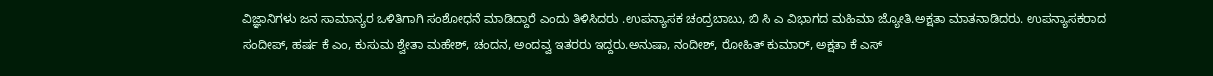ವಿಜ್ಞಾನಿಗಳು ಜನ ಸಾಮಾನ್ಯರ ಒಳಿತಿಗಾಗಿ ಸಂಶೋಧನೆ ಮಾಡಿದ್ದಾರೆ ಎಂದು ತಿಳಿಸಿದರು .ಉಪನ್ಯಾಸಕ ಚಂದ್ರಬಾಬು, ಬಿ ಸಿ ಎ ವಿಭಾಗದ ಮಹಿಮಾ ಜ್ಯೋತಿ.ಅಕ್ಷತಾ ಮಾತನಾಡಿದರು. ಉಪನ್ಯಾಸಕರಾದ ಸಂದೀಪ್, ಹರ್ಷ ಕೆ ಎಂ, ಕುಸುಮ ಶ್ವೇತಾ ಮಹೇಶ್, ಚಂದನ, ಅಂದವ್ವ ಇತರರು ಇದ್ದರು.ಅನುಷಾ, ನಂದೀಶ್, ರೋಹಿತ್ ಕುಮಾರ್, ಅಕ್ಷತಾ ಕೆ ಎಸ್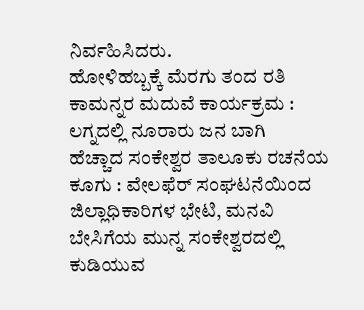ನಿರ್ವಹಿಸಿದರು.
ಹೋಳಿಹಬ್ಬಕ್ಕೆ ಮೆರಗು ತಂದ ರತಿ ಕಾಮನ್ನರ ಮದುವೆ ಕಾರ್ಯಕ್ರಮ : ಲಗ್ನದಲ್ಲಿ ನೂರಾರು ಜನ ಬಾಗಿ
ಹೆಚ್ಚಾದ ಸಂಕೇಶ್ವರ ತಾಲೂಕು ರಚನೆಯ ಕೂಗು : ವೇಲಫೆರ್ ಸಂಘಟನೆಯಿಂದ ಜಿಲ್ಲಾಧಿಕಾರಿಗಳ ಭೇಟಿ, ಮನವಿ
ಬೇಸಿಗೆಯ ಮುನ್ನ ಸಂಕೇಶ್ವರದಲ್ಲಿ ಕುಡಿಯುವ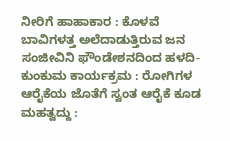ನೀರಿಗೆ ಹಾಹಾಕಾರ : ಕೊಳವೆ ಬಾವಿಗಳತ್ತ ಅಲೆದಾಡುತ್ತಿರುವ ಜನ
ಸಂಜೀವಿನಿ ಫೌಂಡೇಶನದಿಂದ ಹಳದಿ-ಕುಂಕುಮ ಕಾರ್ಯಕ್ರಮ : ರೋಗಿಗಳ ಆರೈಕೆಯ ಜೊತೆಗೆ ಸ್ವಂತ ಆರೈಕೆ ಕೂಡ ಮಹತ್ವದ್ದು :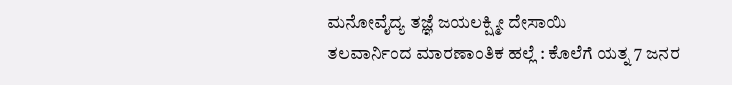ಮನೋವೈದ್ಯ ತಜ್ಞೆ ಜಯಲಕ್ಷ್ಮೀ ದೇಸಾಯಿ
ತಲವಾರ್ನಿಂದ ಮಾರಣಾಂತಿಕ ಹಲ್ಲೆ : ಕೊಲೆಗೆ ಯತ್ನ 7 ಜನರ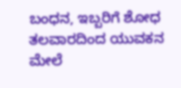ಬಂಧನ, ಇಬ್ಬರಿಗೆ ಶೋಧ
ತಲವಾರದಿಂದ ಯುವಕನ ಮೇಲೆ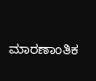ಮಾರಣಾಂತಿಕ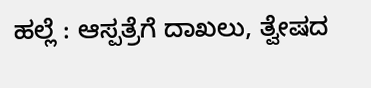ಹಲ್ಲೆ : ಆಸ್ಪತ್ರೆಗೆ ದಾಖಲು, ತ್ವೇಷದ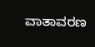ವಾತಾವರಣ